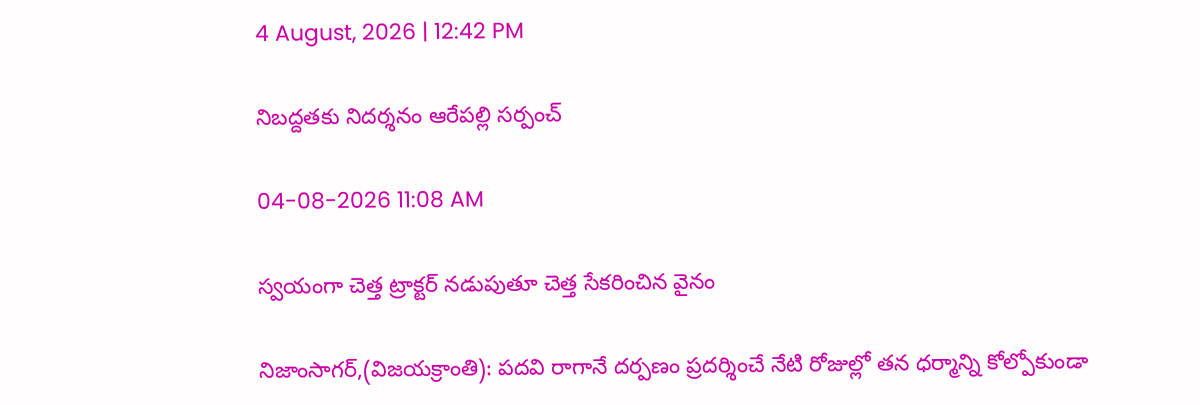4 August, 2026 | 12:42 PM

నిబద్దతకు నిదర్శనం ఆరేపల్లి సర్పంచ్

04-08-2026 11:08 AM

స్వయంగా చెత్త ట్రాక్టర్ నడుపుతూ చెత్త సేకరించిన వైనం

నిజాంసాగర్,(విజయక్రాంతి): పదవి రాగానే దర్పణం ప్రదర్శించే నేటి రోజుల్లో తన ధర్మాన్ని కోల్పోకుండా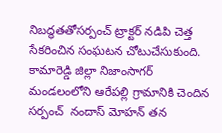నిబద్ధతతోసర్పంచ్ ట్రాక్టర్ నడిపి చెత్త సేకరించిన సంఘటన చోటుచేసుకుంది. కామారెడ్డి జిల్లా నిజాంసాగర్ మండలంలోని ఆరేపల్లి గ్రామానికి చెందిన సర్పంచ్  నందాస్ మోహన్ తన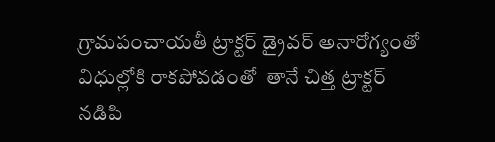గ్రామపంచాయతీ ట్రాక్టర్ డ్రైవర్ అనారోగ్యంతో విధుల్లోకి రాకపోవడంతో  తానే చిత్త ట్రాక్టర్ నడిపి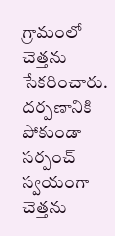గ్రామంలో చెత్తను సేకరించారు. దర్పణానికి పోకుండా సర్పంచ్ స్వయంగా చెత్తను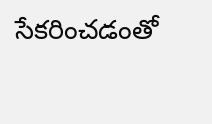సేకరించడంతో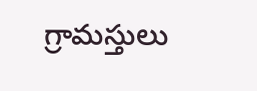గ్రామస్తులు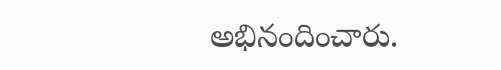అభినందించారు.